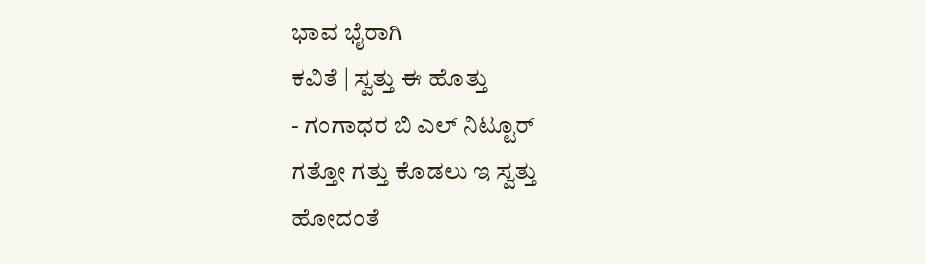ಭಾವ ಭೈರಾಗಿ
ಕವಿತೆ | ಸ್ವತ್ತು ಈ ಹೊತ್ತು
- ಗಂಗಾಧರ ಬಿ ಎಲ್ ನಿಟ್ಟೂರ್
ಗತ್ತೋ ಗತ್ತು ಕೊಡಲು ಇ ಸ್ವತ್ತು
ಹೋದಂತೆ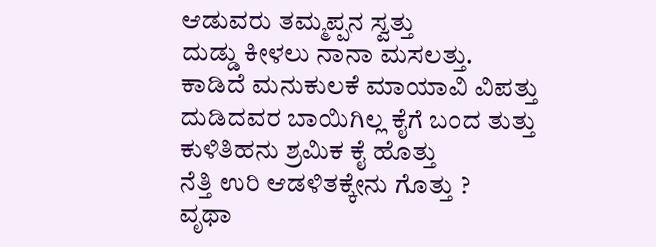ಆಡುವರು ತಮ್ಮಪ್ಪನ ಸ್ವತ್ತು
ದುಡ್ಡು ಕೀಳಲು ನಾನಾ ಮಸಲತ್ತು.
ಕಾಡಿದೆ ಮನುಕುಲಕೆ ಮಾಯಾವಿ ವಿಪತ್ತು
ದುಡಿದವರ ಬಾಯಿಗಿಲ್ಲ ಕೈಗೆ ಬಂದ ತುತ್ತು
ಕುಳಿತಿಹನು ಶ್ರಮಿಕ ಕೈ ಹೊತ್ತು
ನೆತ್ತಿ ಉರಿ ಆಡಳಿತಕ್ಕೇನು ಗೊತ್ತು ?
ವೃಥಾ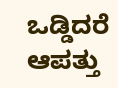ಒಡ್ಡಿದರೆ ಆಪತ್ತು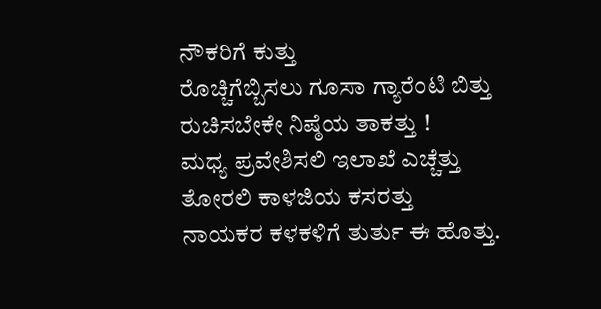ನೌಕರಿಗೆ ಕುತ್ತು
ರೊಚ್ಚಿಗೆಬ್ಬಿಸಲು ಗೂಸಾ ಗ್ಯಾರೆಂಟಿ ಬಿತ್ತು
ರುಚಿಸಬೇಕೇ ನಿಷ್ಠೆಯ ತಾಕತ್ತು !
ಮಧ್ಯ ಪ್ರವೇಶಿಸಲಿ ಇಲಾಖೆ ಎಚ್ಚೆತ್ತು
ತೋರಲಿ ಕಾಳಜಿಯ ಕಸರತ್ತು
ನಾಯಕರ ಕಳಕಳಿಗೆ ತುರ್ತು ಈ ಹೊತ್ತು.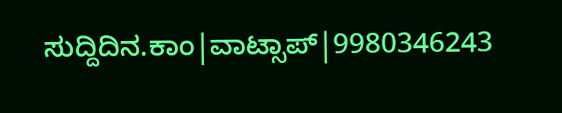ಸುದ್ದಿದಿನ.ಕಾಂ|ವಾಟ್ಸಾಪ್|9980346243